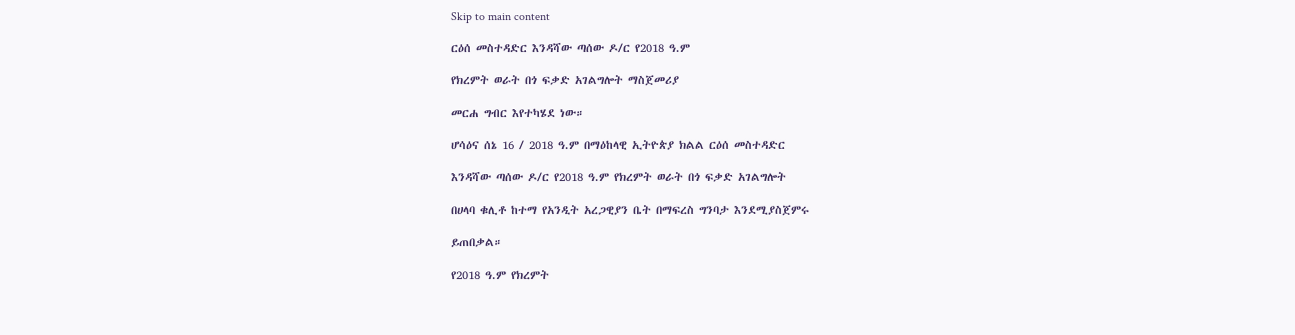Skip to main content

ርዕሰ መስተዳድር እንዳሻው ጣሰው ዶ/ር የ2018 ዓ.ም

የክረምት ወራት በጎ ፍቃድ አገልግሎት ማስጀመሪያ

መርሐ ግብር እየተካሄደ ነው።

ሆሳዕና ሰኔ 16 / 2018 ዓ.ም በማዕከላዊ ኢትዮጵያ ክልል ርዕሰ መስተዳድር

እንዳሻው ጣሰው ዶ/ር የ2018 ዓ.ም የክረምት ወራት በጎ ፍቃድ አገልግሎት

በሀላባ ቁሊቶ ከተማ የአንዲት አረጋዊያን ቤት በማፍረስ ግንባታ እንደሚያስጀምሩ

ይጠበቃል።

የ2018 ዓ.ም የክረምት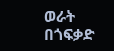ወራት በጎፍቃድ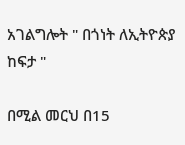አገልግሎት " በጎነት ለኢትዮጵያ ከፍታ "

በሚል መርህ በ15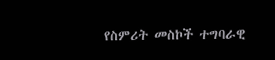የስምሪት መስኮች ተግባራዊ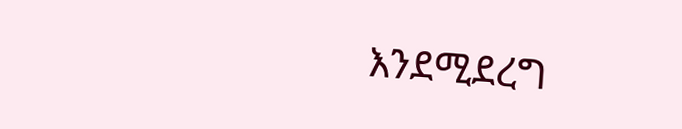እንደሚደረግ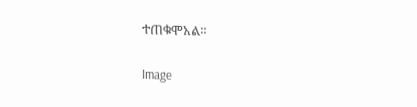ተጠቁሞአል።

Image